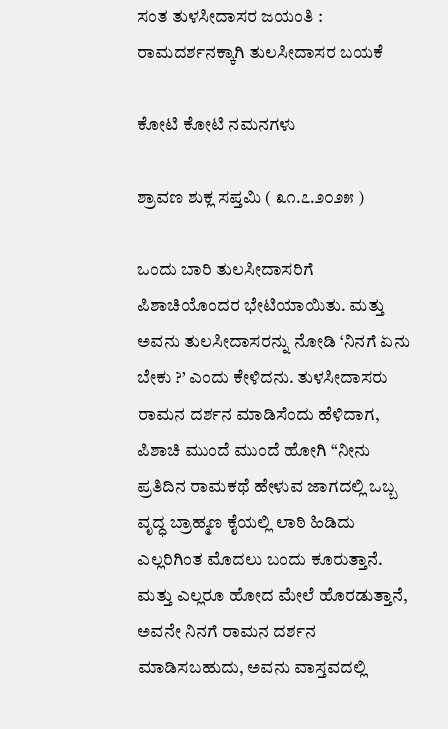ಸಂತ ತುಳಸೀದಾಸರ ಜಯಂತಿ : ರಾಮದರ್ಶನಕ್ಕಾಗಿ ತುಲಸೀದಾಸರ ಬಯಕೆ

ಕೋಟಿ ಕೋಟಿ ನಮನಗಳು

ಶ್ರಾವಣ ಶುಕ್ಲ ಸಪ್ತಮಿ ( ೩೧.೭.೨೦೨೫ )

ಒಂದು ಬಾರಿ ತುಲಸೀದಾಸರಿಗೆ ಪಿಶಾಚಿಯೊಂದರ ಭೇಟಿಯಾಯಿತು. ಮತ್ತು ಅವನು ತುಲಸೀದಾಸರನ್ನು ನೋಡಿ ‘ನಿನಗೆ ಏನು ಬೇಕು ?’ ಎಂದು ಕೇಳಿದನು. ತುಳಸೀದಾಸರು ರಾಮನ ದರ್ಶನ ಮಾಡಿಸೆಂದು ಹೆಳಿದಾಗ, ಪಿಶಾಚಿ ಮುಂದೆ ಮುಂದೆ ಹೋಗಿ “ನೀನು ಪ್ರತಿದಿನ ರಾಮಕಥೆ ಹೇಳುವ ಜಾಗದಲ್ಲಿ ಒಬ್ಬ ವೃದ್ಧ ಬ್ರಾಹ್ಮಣ ಕೈಯಲ್ಲಿ ಲಾಠಿ ಹಿಡಿದು ಎಲ್ಲರಿಗಿಂತ ಮೊದಲು ಬಂದು ಕೂರುತ್ತಾನೆ. ಮತ್ತು ಎಲ್ಲರೂ ಹೋದ ಮೇಲೆ ಹೊರಡುತ್ತಾನೆ, ಅವನೇ ನಿನಗೆ ರಾಮನ ದರ್ಶನ ಮಾಡಿಸಬಹುದು, ಅವನು ವಾಸ್ತವದಲ್ಲಿ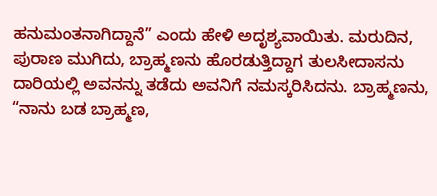ಹನುಮಂತನಾಗಿದ್ದಾನೆ” ಎಂದು ಹೇಳಿ ಅದೃಶ್ಯವಾಯಿತು. ಮರುದಿನ, ಪುರಾಣ ಮುಗಿದು, ಬ್ರಾಹ್ಮಣನು ಹೊರಡುತ್ತಿದ್ದಾಗ ತುಲಸೀದಾಸನು ದಾರಿಯಲ್ಲಿ ಅವನನ್ನು ತಡೆದು ಅವನಿಗೆ ನಮಸ್ಕರಿಸಿದನು. ಬ್ರಾಹ್ಮಣನು, “ನಾನು ಬಡ ಬ್ರಾಹ್ಮಣ,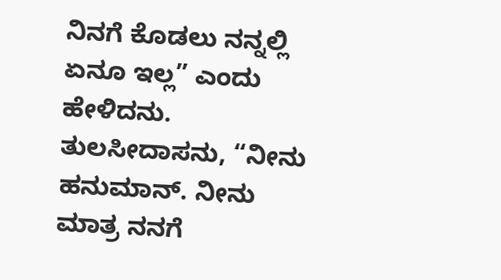ನಿನಗೆ ಕೊಡಲು ನನ್ನಲ್ಲಿ ಏನೂ ಇಲ್ಲ” ಎಂದು ಹೇಳಿದನು. ತುಲಸೀದಾಸನು, “ನೀನು ಹನುಮಾನ್. ನೀನು ಮಾತ್ರ ನನಗೆ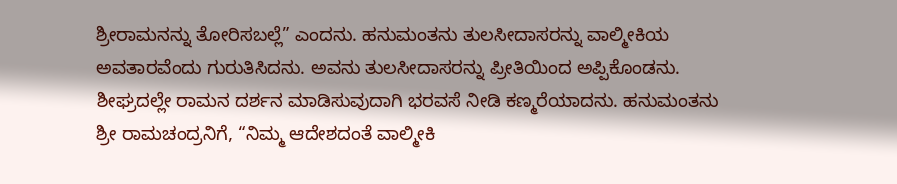ಶ್ರೀರಾಮನನ್ನು ತೋರಿಸಬಲ್ಲೆ” ಎಂದನು. ಹನುಮಂತನು ತುಲಸೀದಾಸರನ್ನು ವಾಲ್ಮೀಕಿಯ ಅವತಾರವೆಂದು ಗುರುತಿಸಿದನು. ಅವನು ತುಲಸೀದಾಸರನ್ನು ಪ್ರೀತಿಯಿಂದ ಅಪ್ಪಿಕೊಂಡನು. ಶೀಘ್ರದಲ್ಲೇ ರಾಮನ ದರ್ಶನ ಮಾಡಿಸುವುದಾಗಿ ಭರವಸೆ ನೀಡಿ ಕಣ್ಮರೆಯಾದನು. ಹನುಮಂತನು ಶ್ರೀ ರಾಮಚಂದ್ರನಿಗೆ, “ನಿಮ್ಮ ಆದೇಶದಂತೆ ವಾಲ್ಮೀಕಿ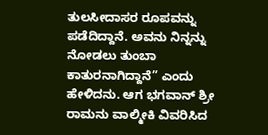ತುಲಸೀದಾಸರ ರೂಪವನ್ನು ಪಡೆದಿದ್ದಾನೆ. ಅವನು ನಿನ್ನನ್ನು ನೋಡಲು ತುಂಬಾ ಕಾತುರನಾಗಿದ್ದಾನೆ” ಎಂದು ಹೇಳಿದನು. ಆಗ ಭಗವಾನ್ ಶ್ರೀ ರಾಮನು ವಾಲ್ಮೀಕಿ ವಿವರಿಸಿದ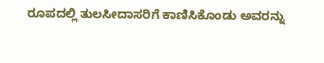ರೂಪದಲ್ಲಿ ತುಲಸೀದಾಸರಿಗೆ ಕಾಣಿಸಿಕೊಂಡು ಅವರನ್ನು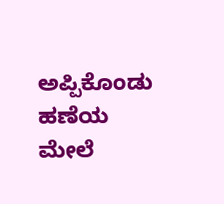ಅಪ್ಪಿಕೊಂಡು ಹಣೆಯ ಮೇಲೆ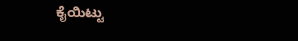ಕೈಯಿಟ್ಟು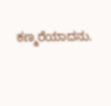ಕಣ್ಮರೆಯಾದನು.